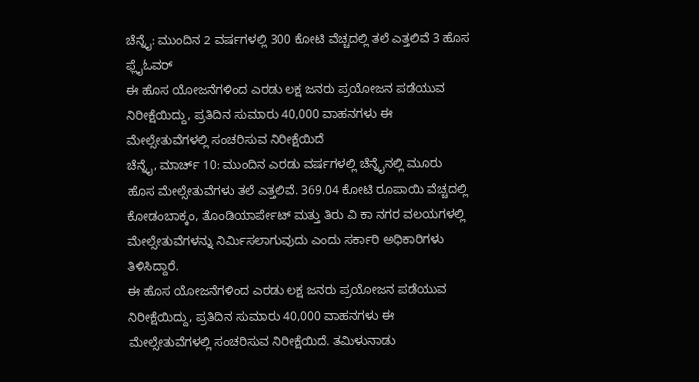ಚೆನ್ನೈ: ಮುಂದಿನ 2 ವರ್ಷಗಳಲ್ಲಿ 300 ಕೋಟಿ ವೆಚ್ಚದಲ್ಲಿ ತಲೆ ಎತ್ತಲಿವೆ 3 ಹೊಸ ಫ್ಲೈಓವರ್
ಈ ಹೊಸ ಯೋಜನೆಗಳಿಂದ ಎರಡು ಲಕ್ಷ ಜನರು ಪ್ರಯೋಜನ ಪಡೆಯುವ ನಿರೀಕ್ಷೆಯಿದ್ದು, ಪ್ರತಿದಿನ ಸುಮಾರು 40,000 ವಾಹನಗಳು ಈ ಮೇಲ್ಸೇತುವೆಗಳಲ್ಲಿ ಸಂಚರಿಸುವ ನಿರೀಕ್ಷೆಯಿದೆ
ಚೆನ್ನೈ, ಮಾರ್ಚ್ 10: ಮುಂದಿನ ಎರಡು ವರ್ಷಗಳಲ್ಲಿ ಚೆನ್ನೈನಲ್ಲಿ ಮೂರು ಹೊಸ ಮೇಲ್ಸೇತುವೆಗಳು ತಲೆ ಎತ್ತಲಿವೆ. 369.04 ಕೋಟಿ ರೂಪಾಯಿ ವೆಚ್ಚದಲ್ಲಿ ಕೋಡಂಬಾಕ್ಕಂ, ತೊಂಡಿಯಾರ್ಪೇಟ್ ಮತ್ತು ತಿರು ವಿ ಕಾ ನಗರ ವಲಯಗಳಲ್ಲಿ ಮೇಲ್ಸೇತುವೆಗಳನ್ನು ನಿರ್ಮಿಸಲಾಗುವುದು ಎಂದು ಸರ್ಕಾರಿ ಅಧಿಕಾರಿಗಳು ತಿಳಿಸಿದ್ದಾರೆ.
ಈ ಹೊಸ ಯೋಜನೆಗಳಿಂದ ಎರಡು ಲಕ್ಷ ಜನರು ಪ್ರಯೋಜನ ಪಡೆಯುವ ನಿರೀಕ್ಷೆಯಿದ್ದು, ಪ್ರತಿದಿನ ಸುಮಾರು 40,000 ವಾಹನಗಳು ಈ ಮೇಲ್ಸೇತುವೆಗಳಲ್ಲಿ ಸಂಚರಿಸುವ ನಿರೀಕ್ಷೆಯಿದೆ. ತಮಿಳುನಾಡು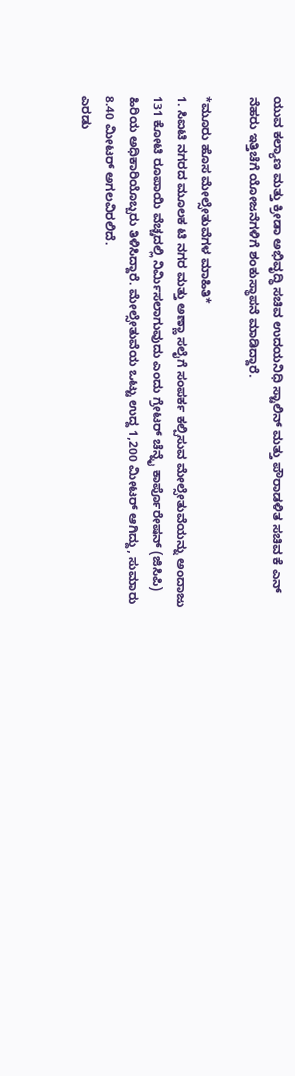ಯುವ ಕಲ್ಯಾಣ ಮತ್ತು ಕ್ರೀಡಾ ಅಭಿವೃದ್ಧಿ ಸಚಿವ ಉದಯನಿಧಿ ಸ್ಟಾಲಿನ್ ಮತ್ತು ಪೌರಾಡಳಿತ ಸಚಿವ ಕೆ ಎನ್ ನೆಹರು ಇತ್ತಿಚೆಗೆ ಯೋಜನೆಗಳಿಗೆ ಶಂಕುಸ್ಥಾಪನೆ ಮಾಡಿದ್ದಾರೆ.

*ಮೂರು ಹೊಸ ಮೇಲ್ಸೇತುವೆಗಳ ಮಾಹಿತಿ*
1. ಸಿಐಟಿ ನಗರದ ಮೂಲಕ ಟಿ ನಗರ ಮತ್ತು ಅಣ್ಣಾ ಸಲೈಗೆ ಸಂಪರ್ಕ ಕಲ್ಪಿಸುವ ಮೇಲ್ಸೇತುವೆಯನ್ನು ಅಂದಾಜು 131 ಕೋಟಿ ರೂಪಾಯಿ ವೆಚ್ಚದಲ್ಲಿ ನಿರ್ಮಿಸಲಾಗುವುದು ಎಂದು ಗ್ರೇಟರ್ ಚೆನ್ನೈ ಕಾರ್ಪೊರೇಷನ್ (ಜಿಸಿಪಿ) ಹಿರಿಯ ಅಧಿಕಾರಿಯೊಬ್ಬರು ತಿಳಿಸಿದ್ದಾರೆ. ಮೇಲ್ಸೇತುವೆಯ ಒಟ್ಟು ಉದ್ದ 1,200 ಮೀಟರ್ ಆಗಿದ್ದು, ಸುಮಾರು 8.40 ಮೀಟರ್ ಅಗಲವಿರಲಿದೆ.
ಎರಡು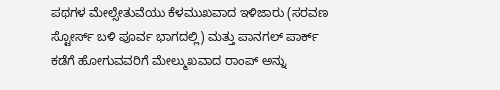ಪಥಗಳ ಮೇಲ್ಸೇತುವೆಯು ಕೆಳಮುಖವಾದ ಇಳಿಜಾರು (ಸರವಣ ಸ್ಟೋರ್ಸ್ ಬಳಿ ಪೂರ್ವ ಭಾಗದಲ್ಲಿ) ಮತ್ತು ಪಾನಗಲ್ ಪಾರ್ಕ್ ಕಡೆಗೆ ಹೋಗುವವರಿಗೆ ಮೇಲ್ಮುಖವಾದ ರಾಂಪ್ ಅನ್ನು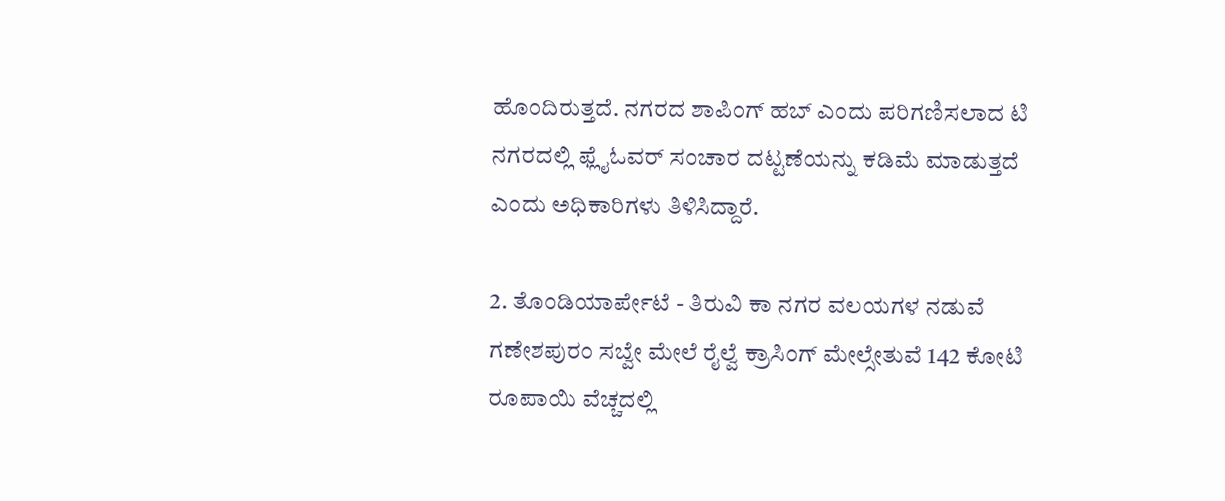ಹೊಂದಿರುತ್ತದೆ. ನಗರದ ಶಾಪಿಂಗ್ ಹಬ್ ಎಂದು ಪರಿಗಣಿಸಲಾದ ಟಿ ನಗರದಲ್ಲಿ ಫ್ಲೈಓವರ್ ಸಂಚಾರ ದಟ್ಟಣೆಯನ್ನು ಕಡಿಮೆ ಮಾಡುತ್ತದೆ ಎಂದು ಅಧಿಕಾರಿಗಳು ತಿಳಿಸಿದ್ದಾರೆ.

2. ತೊಂಡಿಯಾರ್ಪೇಟೆ - ತಿರುವಿ ಕಾ ನಗರ ವಲಯಗಳ ನಡುವೆ ಗಣೇಶಪುರಂ ಸಬ್ವೇ ಮೇಲೆ ರೈಲ್ವೆ ಕ್ರಾಸಿಂಗ್ ಮೇಲ್ಸೇತುವೆ 142 ಕೋಟಿ ರೂಪಾಯಿ ವೆಚ್ಚದಲ್ಲಿ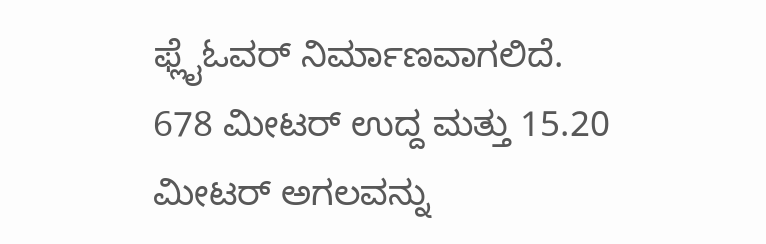ಫ್ಲೈಓವರ್ ನಿರ್ಮಾಣವಾಗಲಿದೆ. 678 ಮೀಟರ್ ಉದ್ದ ಮತ್ತು 15.20 ಮೀಟರ್ ಅಗಲವನ್ನು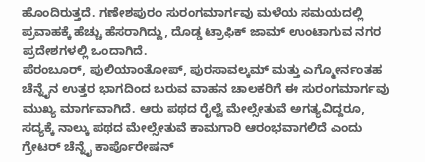ಹೊಂದಿರುತ್ತದೆ. ಗಣೇಶಪುರಂ ಸುರಂಗಮಾರ್ಗವು ಮಳೆಯ ಸಮಯದಲ್ಲಿ ಪ್ರವಾಹಕ್ಕೆ ಹೆಚ್ಚು ಹೆಸರಾಗಿದ್ದು, ದೊಡ್ಡ ಟ್ರಾಫಿಕ್ ಜಾಮ್ ಉಂಟಾಗುವ ನಗರ ಪ್ರದೇಶಗಳಲ್ಲಿ ಒಂದಾಗಿದೆ.
ಪೆರಂಬೂರ್, ಪುಲಿಯಾಂತೋಪ್, ಪುರಸಾವಲ್ಕಮ್ ಮತ್ತು ಎಗ್ಮೋರ್ನಂತಹ ಚೆನ್ನೈನ ಉತ್ತರ ಭಾಗದಿಂದ ಬರುವ ವಾಹನ ಚಾಲಕರಿಗೆ ಈ ಸುರಂಗಮಾರ್ಗವು ಮುಖ್ಯ ಮಾರ್ಗವಾಗಿದೆ. ಆರು ಪಥದ ರೈಲ್ವೆ ಮೇಲ್ಸೇತುವೆ ಅಗತ್ಯವಿದ್ದರೂ, ಸದ್ಯಕ್ಕೆ ನಾಲ್ಕು ಪಥದ ಮೇಲ್ಸೇತುವೆ ಕಾಮಗಾರಿ ಆರಂಭವಾಗಲಿದೆ ಎಂದು ಗ್ರೇಟರ್ ಚೆನ್ನೈ ಕಾರ್ಪೊರೇಷನ್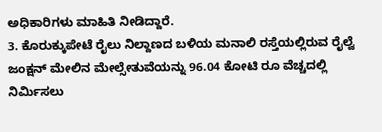ಅಧಿಕಾರಿಗಳು ಮಾಹಿತಿ ನೀಡಿದ್ದಾರೆ.
3. ಕೊರುಕ್ಕುಪೇಟೆ ರೈಲು ನಿಲ್ದಾಣದ ಬಳಿಯ ಮನಾಲಿ ರಸ್ತೆಯಲ್ಲಿರುವ ರೈಲ್ವೆ ಜಂಕ್ಷನ್ ಮೇಲಿನ ಮೇಲ್ಸೇತುವೆಯನ್ನು 96.04 ಕೋಟಿ ರೂ ವೆಚ್ಚದಲ್ಲಿ ನಿರ್ಮಿಸಲು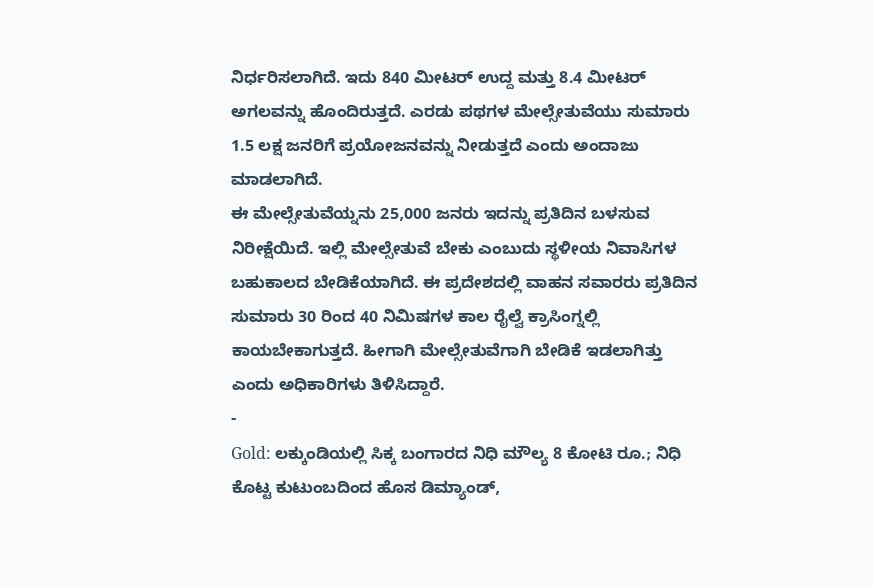ನಿರ್ಧರಿಸಲಾಗಿದೆ. ಇದು 840 ಮೀಟರ್ ಉದ್ದ ಮತ್ತು 8.4 ಮೀಟರ್ ಅಗಲವನ್ನು ಹೊಂದಿರುತ್ತದೆ. ಎರಡು ಪಥಗಳ ಮೇಲ್ಸೇತುವೆಯು ಸುಮಾರು 1.5 ಲಕ್ಷ ಜನರಿಗೆ ಪ್ರಯೋಜನವನ್ನು ನೀಡುತ್ತದೆ ಎಂದು ಅಂದಾಜು ಮಾಡಲಾಗಿದೆ.
ಈ ಮೇಲ್ಸೇತುವೆಯ್ನನು 25,000 ಜನರು ಇದನ್ನು ಪ್ರತಿದಿನ ಬಳಸುವ ನಿರೀಕ್ಷೆಯಿದೆ. ಇಲ್ಲಿ ಮೇಲ್ಸೇತುವೆ ಬೇಕು ಎಂಬುದು ಸ್ಥಳೀಯ ನಿವಾಸಿಗಳ ಬಹುಕಾಲದ ಬೇಡಿಕೆಯಾಗಿದೆ. ಈ ಪ್ರದೇಶದಲ್ಲಿ ವಾಹನ ಸವಾರರು ಪ್ರತಿದಿನ ಸುಮಾರು 30 ರಿಂದ 40 ನಿಮಿಷಗಳ ಕಾಲ ರೈಲ್ವೆ ಕ್ರಾಸಿಂಗ್ನಲ್ಲಿ ಕಾಯಬೇಕಾಗುತ್ತದೆ. ಹೀಗಾಗಿ ಮೇಲ್ಸೇತುವೆಗಾಗಿ ಬೇಡಿಕೆ ಇಡಲಾಗಿತ್ತು ಎಂದು ಅಧಿಕಾರಿಗಳು ತಿಳಿಸಿದ್ದಾರೆ.
-
Gold: ಲಕ್ಕುಂಡಿಯಲ್ಲಿ ಸಿಕ್ಕ ಬಂಗಾರದ ನಿಧಿ ಮೌಲ್ಯ 8 ಕೋಟಿ ರೂ.; ನಿಧಿ ಕೊಟ್ಟ ಕುಟುಂಬದಿಂದ ಹೊಸ ಡಿಮ್ಯಾಂಡ್,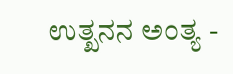ಉತ್ಖನನ ಅಂತ್ಯ -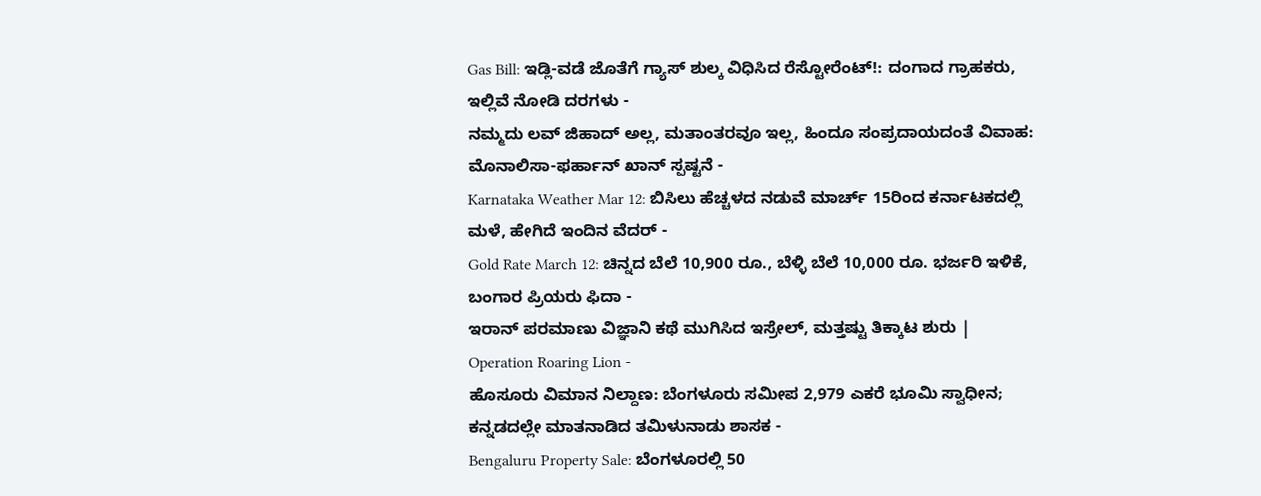Gas Bill: ಇಡ್ಲಿ-ವಡೆ ಜೊತೆಗೆ ಗ್ಯಾಸ್ ಶುಲ್ಕ ವಿಧಿಸಿದ ರೆಸ್ಟೋರೆಂಟ್!: ದಂಗಾದ ಗ್ರಾಹಕರು, ಇಲ್ಲಿವೆ ನೋಡಿ ದರಗಳು -
ನಮ್ಮದು ಲವ್ ಜಿಹಾದ್ ಅಲ್ಲ, ಮತಾಂತರವೂ ಇಲ್ಲ, ಹಿಂದೂ ಸಂಪ್ರದಾಯದಂತೆ ವಿವಾಹ: ಮೊನಾಲಿಸಾ-ಫರ್ಹಾನ್ ಖಾನ್ ಸ್ಪಷ್ಟನೆ -
Karnataka Weather Mar 12: ಬಿಸಿಲು ಹೆಚ್ಚಳದ ನಡುವೆ ಮಾರ್ಚ್ 15ರಿಂದ ಕರ್ನಾಟಕದಲ್ಲಿ ಮಳೆ, ಹೇಗಿದೆ ಇಂದಿನ ವೆದರ್ -
Gold Rate March 12: ಚಿನ್ನದ ಬೆಲೆ 10,900 ರೂ., ಬೆಳ್ಳಿ ಬೆಲೆ 10,000 ರೂ. ಭರ್ಜರಿ ಇಳಿಕೆ, ಬಂಗಾರ ಪ್ರಿಯರು ಫಿದಾ -
ಇರಾನ್ ಪರಮಾಣು ವಿಜ್ಞಾನಿ ಕಥೆ ಮುಗಿಸಿದ ಇಸ್ರೇಲ್, ಮತ್ತಷ್ಟು ತಿಕ್ಕಾಟ ಶುರು | Operation Roaring Lion -
ಹೊಸೂರು ವಿಮಾನ ನಿಲ್ದಾಣ: ಬೆಂಗಳೂರು ಸಮೀಪ 2,979 ಎಕರೆ ಭೂಮಿ ಸ್ವಾಧೀನ; ಕನ್ನಡದಲ್ಲೇ ಮಾತನಾಡಿದ ತಮಿಳುನಾಡು ಶಾಸಕ -
Bengaluru Property Sale: ಬೆಂಗಳೂರಲ್ಲಿ 50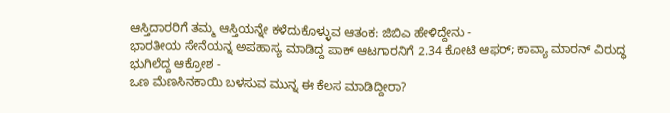ಆಸ್ತಿದಾರರಿಗೆ ತಮ್ಮ ಆಸ್ತಿಯನ್ನೇ ಕಳೆದುಕೊಳ್ಳುವ ಆತಂಕ: ಜಿಬಿಎ ಹೇಳಿದ್ದೇನು -
ಭಾರತೀಯ ಸೇನೆಯನ್ನ ಅಪಹಾಸ್ಯ ಮಾಡಿದ್ದ ಪಾಕ್ ಆಟಗಾರನಿಗೆ 2.34 ಕೋಟಿ ಆಫರ್; ಕಾವ್ಯಾ ಮಾರನ್ ವಿರುದ್ಧ ಭುಗಿಲೆದ್ದ ಆಕ್ರೋಶ -
ಒಣ ಮೆಣಸಿನಕಾಯಿ ಬಳಸುವ ಮುನ್ನ ಈ ಕೆಲಸ ಮಾಡಿದ್ದೀರಾ?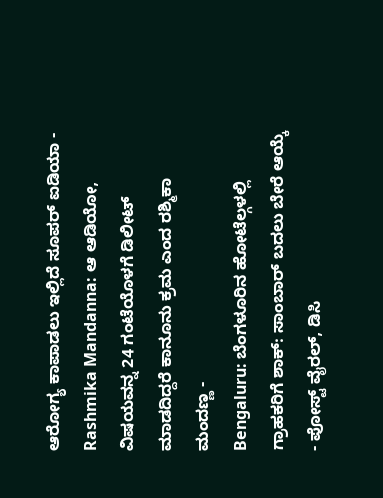ಆರೋಗ್ಯ ಕಾಪಾಡಲು ಇಲ್ಲಿದೆ ಸೂಪರ್ ಐಡಿಯಾ -
Rashmika Mandanna: ಆ ಆಡಿಯೋ, ವಿಷಯವನ್ನ 24 ಗಂಟೆಯೊಳಗೆ ಡಿಲೀಟ್ ಮಾಡದಿದ್ದರೆ ಕಾನೂನು ಕ್ರಮ ಎಂದ ರಶ್ಮಿಕಾ ಮಂದಣ್ಣ -
Bengaluru: ಬೆಂಗಳೂರಿನ ಹೋಟೆಲ್ಗಳಲ್ಲಿ ಗ್ರಾಹಕರಿಗೆ ಶಾಕ್: ಸಾಂಬಾರ್ ಬದಲು ಬೇರೆ ಆಯ್ಕೆ - ಪೋಸ್ಟ್ ವೈರಲ್, ಡಿಸಿ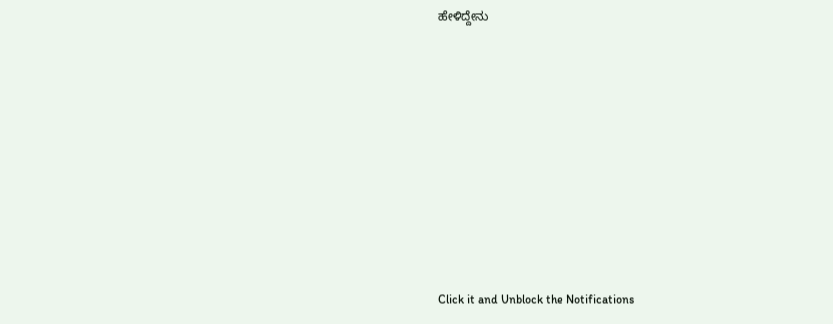ಹೇಳಿದ್ದೇನು












Click it and Unblock the Notifications